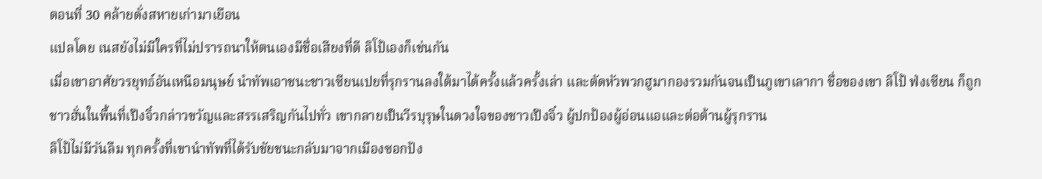ตอนที่ 30 คล้ายดั่งสหายเก่ามาเยือน
แปลโดย เนสยังไม่มีใครที่ไม่ปรารถนาให้ตนเองมีชื่อเสียงที่ดี ลิโป้เองก็เช่นกัน
เมื่อเขาอาศัยวรยุทธ์อันเหนือมนุษย์ นำทัพเอาชนะชาวเซียนเปยที่รุกรานลงใต้มาได้ครั้งแล้วครั้งเล่า และตัดหัวพวกฮูมากองรวมกันจนเป็นภูเขาเลากา ชื่อของเขา ลิโป้ ฟ่งเซียน ก็ถูกชาวฮั่นในพื้นที่เป๊งจิ๋วกล่าวขวัญและสรรเสริญกันไปทั่ว เขากลายเป็นวีรบุรุษในดวงใจของชาวเป๊งจิ๋ว ผู้ปกป้องผู้อ่อนแอและต่อต้านผู้รุกราน
ลิโป้ไม่มีวันลืม ทุกครั้งที่เขานำทัพที่ได้รับชัยชนะกลับมาจากเมืองซอกปัง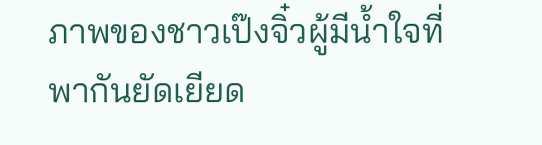ภาพของชาวเป๊งจิ๋วผู้มีน้ำใจที่พากันยัดเยียด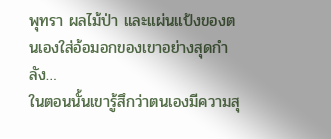พุทรา ผลไม้ป่า และแผ่นแป้งของตนเองใส่อ้อมอกของเขาอย่างสุดกำลัง…
ในตอนนั้นเขารู้สึกว่าตนเองมีความสุ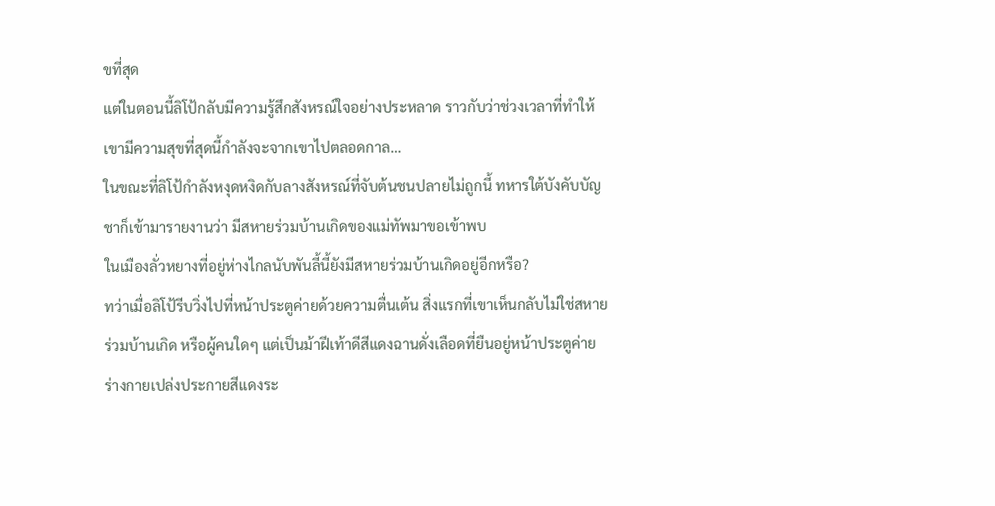ขที่สุด
แต่ในตอนนี้ลิโป้กลับมีความรู้สึกสังหรณ์ใจอย่างประหลาด ราวกับว่าช่วงเวลาที่ทำให้เขามีความสุขที่สุดนี้กำลังจะจากเขาไปตลอดกาล…
ในขณะที่ลิโป้กำลังหงุดหงิดกับลางสังหรณ์ที่จับต้นชนปลายไม่ถูกนี้ ทหารใต้บังคับบัญชาก็เข้ามารายงานว่า มีสหายร่วมบ้านเกิดของแม่ทัพมาขอเข้าพบ
ในเมืองลั่วหยางที่อยู่ห่างไกลนับพันลี้นี้ยังมีสหายร่วมบ้านเกิดอยู่อีกหรือ?
ทว่าเมื่อลิโป้รีบวิ่งไปที่หน้าประตูค่ายด้วยความตื่นเต้น สิ่งแรกที่เขาเห็นกลับไม่ใช่สหายร่วมบ้านเกิด หรือผู้คนใดๆ แต่เป็นม้าฝีเท้าดีสีแดงฉานดั่งเลือดที่ยืนอยู่หน้าประตูค่าย
ร่างกายเปล่งประกายสีแดงระ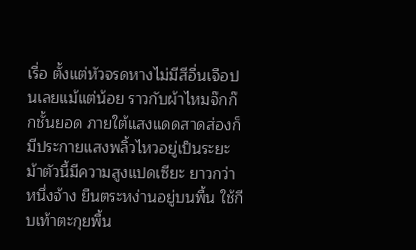เรื่อ ตั้งแต่หัวจรดหางไม่มีสีอื่นเจือปนเลยแม้แต่น้อย ราวกับผ้าไหมจ๊กก๊กชั้นยอด ภายใต้แสงแดดสาดส่องก็มีประกายแสงพลิ้วไหวอยู่เป็นระยะ ม้าตัวนี้มีความสูงแปดเซียะ ยาวกว่าหนึ่งจ้าง ยืนตระหง่านอยู่บนพื้น ใช้กีบเท้าตะกุยพื้น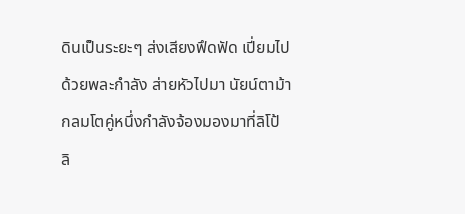ดินเป็นระยะๆ ส่งเสียงฟึดฟัด เปี่ยมไปด้วยพละกำลัง ส่ายหัวไปมา นัยน์ตาม้ากลมโตคู่หนึ่งกำลังจ้องมองมาที่ลิโป้
ลิ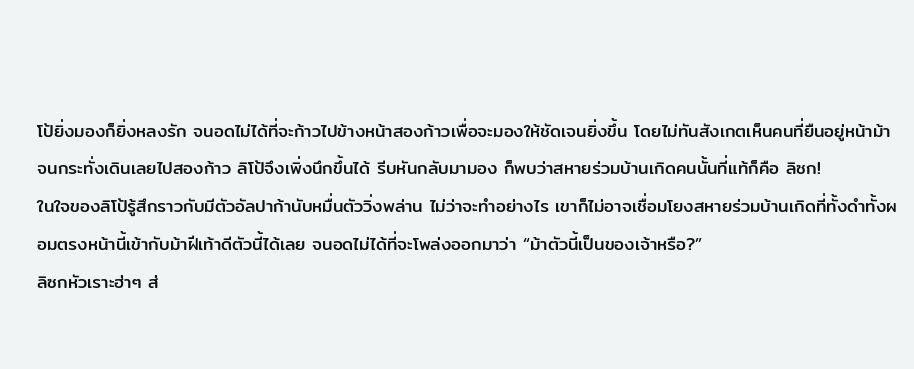โป้ยิ่งมองก็ยิ่งหลงรัก จนอดไม่ได้ที่จะก้าวไปข้างหน้าสองก้าวเพื่อจะมองให้ชัดเจนยิ่งขึ้น โดยไม่ทันสังเกตเห็นคนที่ยืนอยู่หน้าม้า จนกระทั่งเดินเลยไปสองก้าว ลิโป้จึงเพิ่งนึกขึ้นได้ รีบหันกลับมามอง ก็พบว่าสหายร่วมบ้านเกิดคนนั้นที่แท้ก็คือ ลิซก!
ในใจของลิโป้รู้สึกราวกับมีตัวอัลปาก้านับหมื่นตัววิ่งพล่าน ไม่ว่าจะทำอย่างไร เขาก็ไม่อาจเชื่อมโยงสหายร่วมบ้านเกิดที่ทั้งดำทั้งผอมตรงหน้านี้เข้ากับม้าฝีเท้าดีตัวนี้ได้เลย จนอดไม่ได้ที่จะโพล่งออกมาว่า “ม้าตัวนี้เป็นของเจ้าหรือ?”
ลิซกหัวเราะฮ่าๆ ส่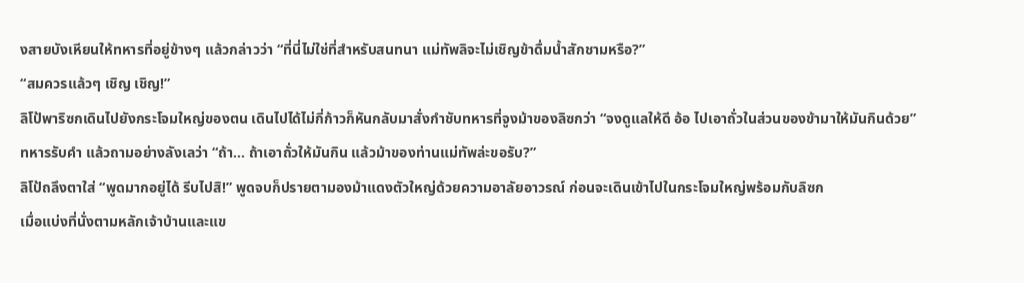งสายบังเหียนให้ทหารที่อยู่ข้างๆ แล้วกล่าวว่า “ที่นี่ไม่ใช่ที่สำหรับสนทนา แม่ทัพลิจะไม่เชิญข้าดื่มน้ำสักชามหรือ?”
“สมควรแล้วๆ เชิญ เชิญ!”
ลิโป้พาริซกเดินไปยังกระโจมใหญ่ของตน เดินไปได้ไม่กี่ก้าวก็หันกลับมาสั่งกำชับทหารที่จูงม้าของลิซกว่า “จงดูแลให้ดี อ้อ ไปเอาถั่วในส่วนของข้ามาให้มันกินด้วย”
ทหารรับคำ แล้วถามอย่างลังเลว่า “ถ้า… ถ้าเอาถั่วให้มันกิน แล้วม้าของท่านแม่ทัพล่ะขอรับ?”
ลิโป้ถลึงตาใส่ “พูดมากอยู่ได้ รีบไปสิ!” พูดจบก็ปรายตามองม้าแดงตัวใหญ่ด้วยความอาลัยอาวรณ์ ก่อนจะเดินเข้าไปในกระโจมใหญ่พร้อมกับลิซก
เมื่อแบ่งที่นั่งตามหลักเจ้าบ้านและแข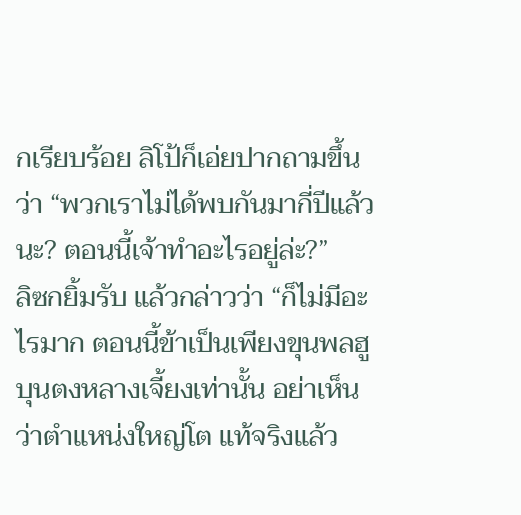กเรียบร้อย ลิโป้ก็เอ่ยปากถามขึ้นว่า “พวกเราไม่ได้พบกันมากี่ปีแล้วนะ? ตอนนี้เจ้าทำอะไรอยู่ล่ะ?”
ลิซกยิ้มรับ แล้วกล่าวว่า “ก็ไม่มีอะไรมาก ตอนนี้ข้าเป็นเพียงขุนพลฮูบุนตงหลางเจี้ยงเท่านั้น อย่าเห็นว่าตำแหน่งใหญ่โต แท้จริงแล้ว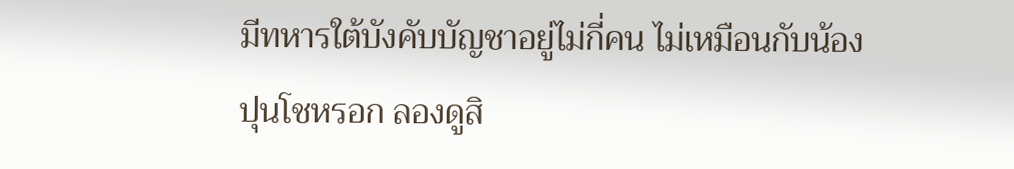มีทหารใต้บังคับบัญชาอยู่ไม่กี่คน ไม่เหมือนกับน้องปุนโชหรอก ลองดูสิ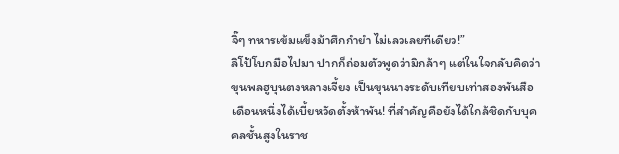จิ๊ๆ ทหารเข้มแข็งม้าศึกกำยำ ไม่เลวเลยทีเดียว!”
ลิโป้โบกมือไปมา ปากก็ถ่อมตัวพูดว่ามิกล้าๆ แต่ในใจกลับคิดว่า ขุนพลฮูบุนตงหลางเจี้ยง เป็นขุนนางระดับเทียบเท่าสองพันสือ เดือนหนึ่งได้เบี้ยหวัดตั้งห้าพัน! ที่สำคัญคือยังได้ใกล้ชิดกับบุคคลชั้นสูงในราช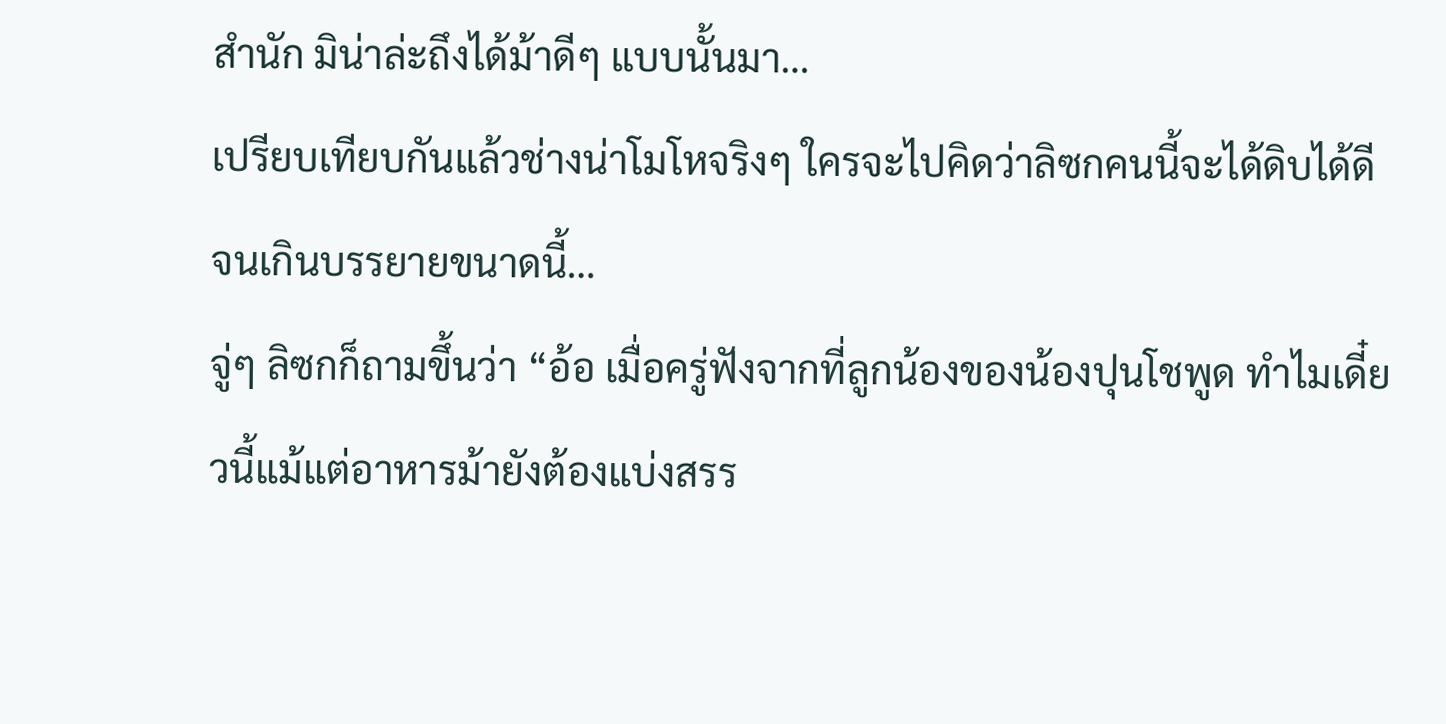สำนัก มิน่าล่ะถึงได้ม้าดีๆ แบบนั้นมา…
เปรียบเทียบกันแล้วช่างน่าโมโหจริงๆ ใครจะไปคิดว่าลิซกคนนี้จะได้ดิบได้ดีจนเกินบรรยายขนาดนี้…
จู่ๆ ลิซกก็ถามขึ้นว่า “อ้อ เมื่อครู่ฟังจากที่ลูกน้องของน้องปุนโชพูด ทำไมเดี๋ยวนี้แม้แต่อาหารม้ายังต้องแบ่งสรร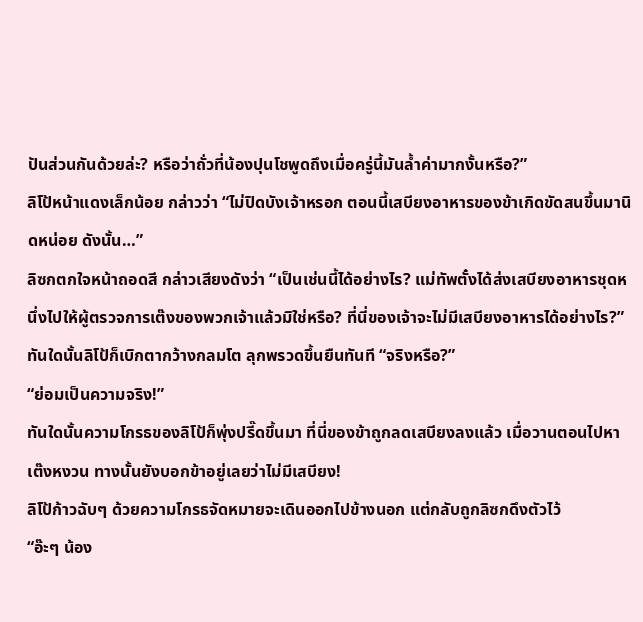ปันส่วนกันด้วยล่ะ? หรือว่าถั่วที่น้องปุนโชพูดถึงเมื่อครู่นี้มันล้ำค่ามากงั้นหรือ?”
ลิโป้หน้าแดงเล็กน้อย กล่าวว่า “ไม่ปิดบังเจ้าหรอก ตอนนี้เสบียงอาหารของข้าเกิดขัดสนขึ้นมานิดหน่อย ดังนั้น…”
ลิซกตกใจหน้าถอดสี กล่าวเสียงดังว่า “เป็นเช่นนี้ได้อย่างไร? แม่ทัพตั๋งได้ส่งเสบียงอาหารชุดหนึ่งไปให้ผู้ตรวจการเต๊งของพวกเจ้าแล้วมิใช่หรือ? ที่นี่ของเจ้าจะไม่มีเสบียงอาหารได้อย่างไร?”
ทันใดนั้นลิโป้ก็เบิกตากว้างกลมโต ลุกพรวดขึ้นยืนทันที “จริงหรือ?”
“ย่อมเป็นความจริง!”
ทันใดนั้นความโกรธของลิโป้ก็พุ่งปรี๊ดขึ้นมา ที่นี่ของข้าถูกลดเสบียงลงแล้ว เมื่อวานตอนไปหาเต๊งหงวน ทางนั้นยังบอกข้าอยู่เลยว่าไม่มีเสบียง!
ลิโป้ก้าวฉับๆ ด้วยความโกรธจัดหมายจะเดินออกไปข้างนอก แต่กลับถูกลิซกดึงตัวไว้
“อ๊ะๆ น้อง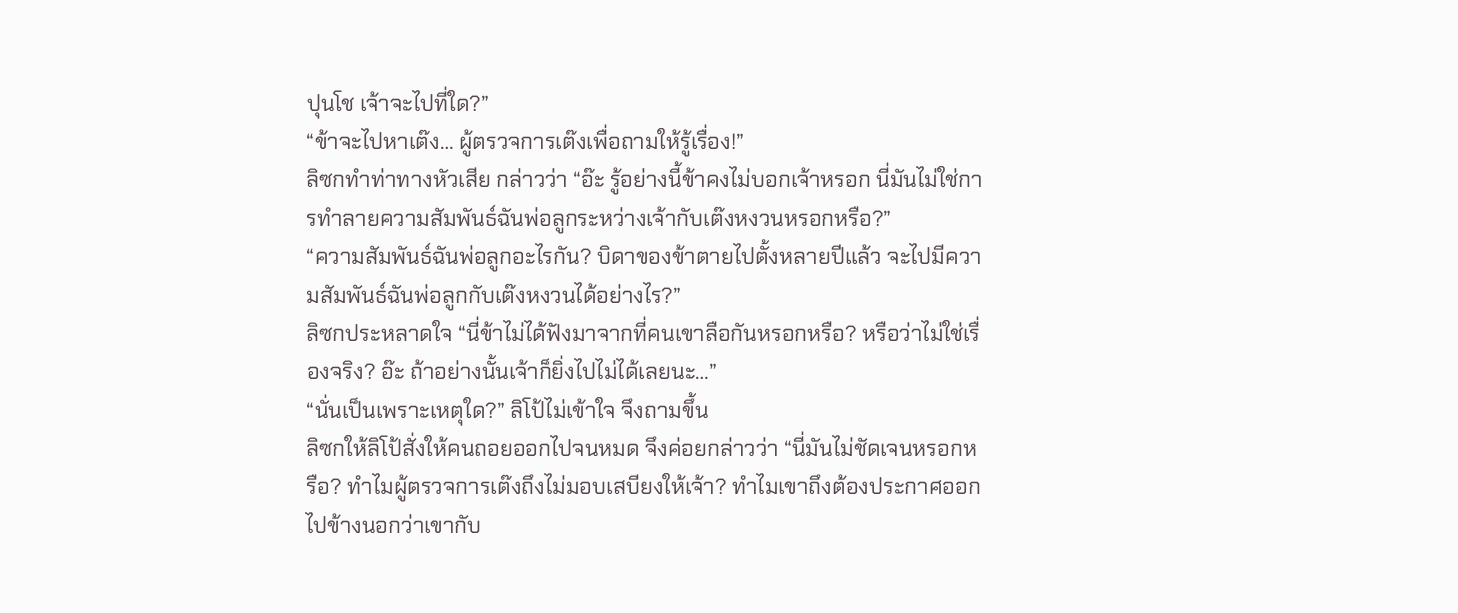ปุนโช เจ้าจะไปที่ใด?”
“ข้าจะไปหาเต๊ง… ผู้ตรวจการเต๊งเพื่อถามให้รู้เรื่อง!”
ลิซกทำท่าทางหัวเสีย กล่าวว่า “อ๊ะ รู้อย่างนี้ข้าคงไม่บอกเจ้าหรอก นี่มันไม่ใช่การทำลายความสัมพันธ์ฉันพ่อลูกระหว่างเจ้ากับเต๊งหงวนหรอกหรือ?”
“ความสัมพันธ์ฉันพ่อลูกอะไรกัน? บิดาของข้าตายไปตั้งหลายปีแล้ว จะไปมีความสัมพันธ์ฉันพ่อลูกกับเต๊งหงวนได้อย่างไร?”
ลิซกประหลาดใจ “นี่ข้าไม่ได้ฟังมาจากที่คนเขาลือกันหรอกหรือ? หรือว่าไม่ใช่เรื่องจริง? อ๊ะ ถ้าอย่างนั้นเจ้าก็ยิ่งไปไม่ได้เลยนะ…”
“นั่นเป็นเพราะเหตุใด?” ลิโป้ไม่เข้าใจ จึงถามขึ้น
ลิซกให้ลิโป้สั่งให้คนถอยออกไปจนหมด จึงค่อยกล่าวว่า “นี่มันไม่ชัดเจนหรอกหรือ? ทำไมผู้ตรวจการเต๊งถึงไม่มอบเสบียงให้เจ้า? ทำไมเขาถึงต้องประกาศออกไปข้างนอกว่าเขากับ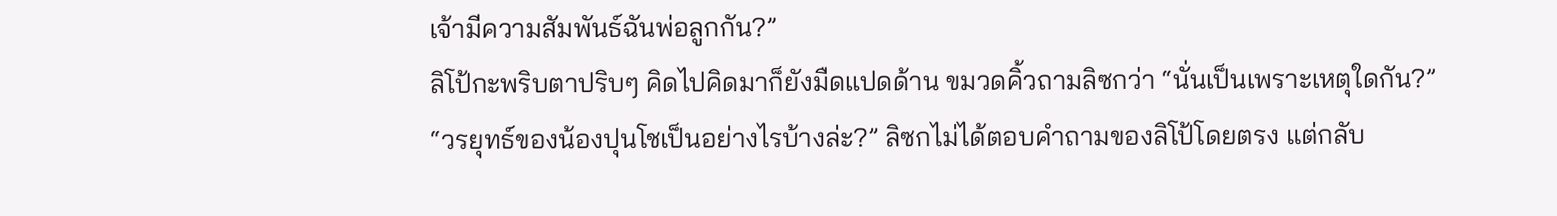เจ้ามีความสัมพันธ์ฉันพ่อลูกกัน?”
ลิโป้กะพริบตาปริบๆ คิดไปคิดมาก็ยังมืดแปดด้าน ขมวดคิ้วถามลิซกว่า “นั่นเป็นเพราะเหตุใดกัน?”
“วรยุทธ์ของน้องปุนโชเป็นอย่างไรบ้างล่ะ?” ลิซกไม่ได้ตอบคำถามของลิโป้โดยตรง แต่กลับ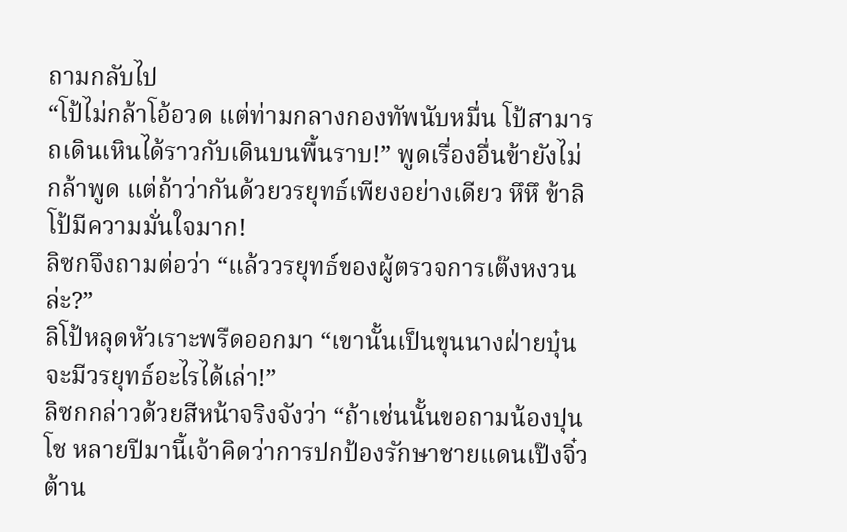ถามกลับไป
“โป้ไม่กล้าโอ้อวด แต่ท่ามกลางกองทัพนับหมื่น โป้สามารถเดินเหินได้ราวกับเดินบนพื้นราบ!” พูดเรื่องอื่นข้ายังไม่กล้าพูด แต่ถ้าว่ากันด้วยวรยุทธ์เพียงอย่างเดียว หึหึ ข้าลิโป้มีความมั่นใจมาก!
ลิซกจึงถามต่อว่า “แล้ววรยุทธ์ของผู้ตรวจการเต๊งหงวนล่ะ?”
ลิโป้หลุดหัวเราะพรืดออกมา “เขานั้นเป็นขุนนางฝ่ายบุ๋น จะมีวรยุทธ์อะไรได้เล่า!”
ลิซกกล่าวด้วยสีหน้าจริงจังว่า “ถ้าเช่นนั้นขอถามน้องปุนโช หลายปีมานี้เจ้าคิดว่าการปกป้องรักษาชายแดนเป๊งจิ๋ว ต้าน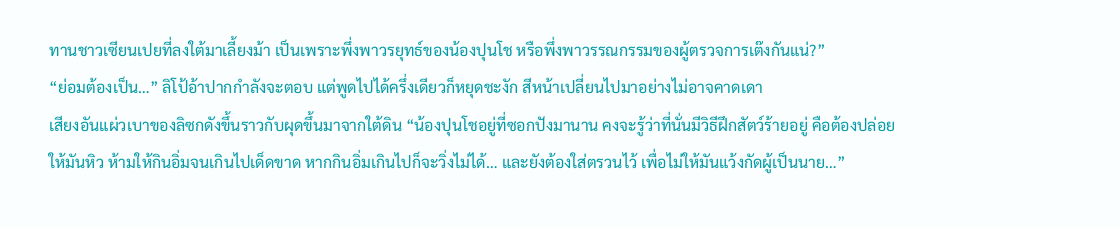ทานชาวเซียนเปยที่ลงใต้มาเลี้ยงม้า เป็นเพราะพึ่งพาวรยุทธ์ของน้องปุนโช หรือพึ่งพาวรรณกรรมของผู้ตรวจการเต๊งกันแน่?”
“ย่อมต้องเป็น…” ลิโป้อ้าปากกำลังจะตอบ แต่พูดไปได้ครึ่งเดียวก็หยุดชะงัก สีหน้าเปลี่ยนไปมาอย่างไม่อาจคาดเดา
เสียงอันแผ่วเบาของลิซกดังขึ้นราวกับผุดขึ้นมาจากใต้ดิน “น้องปุนโชอยู่ที่ซอกปังมานาน คงจะรู้ว่าที่นั่นมีวิธีฝึกสัตว์ร้ายอยู่ คือต้องปล่อยให้มันหิว ห้ามให้กินอิ่มจนเกินไปเด็ดขาด หากกินอิ่มเกินไปก็จะวิ่งไม่ได้… และยังต้องใส่ตรวนไว้ เพื่อไม่ให้มันแว้งกัดผู้เป็นนาย…”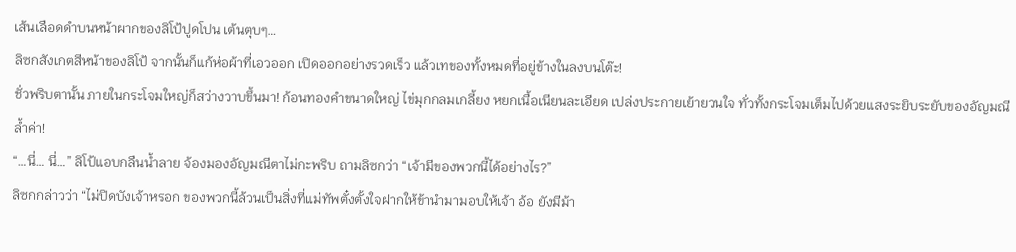เส้นเลือดดำบนหน้าผากของลิโป้ปูดโปน เต้นตุบๆ…
ลิซกสังเกตสีหน้าของลิโป้ จากนั้นก็แก้ห่อผ้าที่เอวออก เปิดออกอย่างรวดเร็ว แล้วเทของทั้งหมดที่อยู่ข้างในลงบนโต๊ะ!
ชั่วพริบตานั้น ภายในกระโจมใหญ่ก็สว่างวาบขึ้นมา! ก้อนทองคำขนาดใหญ่ ไข่มุกกลมเกลี้ยง หยกเนื้อเนียนละเอียด เปล่งประกายเย้ายวนใจ ทั่วทั้งกระโจมเต็มไปด้วยแสงระยิบระยับของอัญมณีล้ำค่า!
“…นี่… นี่…” ลิโป้แอบกลืนน้ำลาย จ้องมองอัญมณีตาไม่กะพริบ ถามลิซกว่า “เจ้ามีของพวกนี้ได้อย่างไร?”
ลิซกกล่าวว่า “ไม่ปิดบังเจ้าหรอก ของพวกนี้ล้วนเป็นสิ่งที่แม่ทัพตั๋งตั้งใจฝากให้ข้านำมามอบให้เจ้า อ้อ ยังมีม้า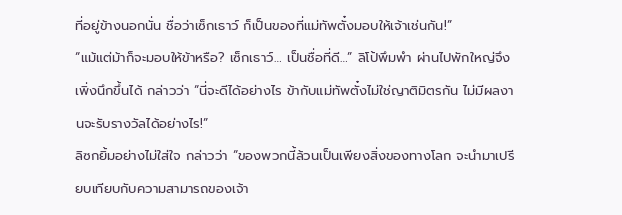ที่อยู่ข้างนอกนั่น ชื่อว่าเซ็กเธาว์ ก็เป็นของที่แม่ทัพตั๋งมอบให้เจ้าเช่นกัน!”
“แม้แต่ม้าก็จะมอบให้ข้าหรือ? เซ็กเธาว์… เป็นชื่อที่ดี…” ลิโป้พึมพำ ผ่านไปพักใหญ่จึงเพิ่งนึกขึ้นได้ กล่าวว่า “นี่จะดีได้อย่างไร ข้ากับแม่ทัพตั๋งไม่ใช่ญาติมิตรกัน ไม่มีผลงานจะรับรางวัลได้อย่างไร!”
ลิซกยิ้มอย่างไม่ใส่ใจ กล่าวว่า “ของพวกนี้ล้วนเป็นเพียงสิ่งของทางโลก จะนำมาเปรียบเทียบกับความสามารถของเจ้า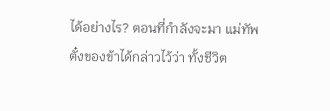ได้อย่างไร? ตอนที่กำลังจะมา แม่ทัพตั๋งของข้าได้กล่าวไว้ว่า ทั้งชีวิต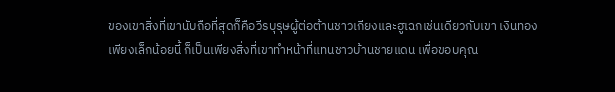ของเขาสิ่งที่เขานับถือที่สุดก็คือวีรบุรุษผู้ต่อต้านชาวเกียงและฮูเฉกเช่นเดียวกับเขา เงินทองเพียงเล็กน้อยนี้ ก็เป็นเพียงสิ่งที่เขาทำหน้าที่แทนชาวบ้านชายแดน เพื่อขอบคุณ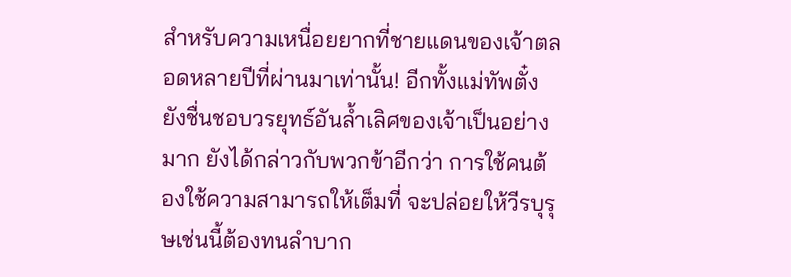สำหรับความเหนื่อยยากที่ชายแดนของเจ้าตลอดหลายปีที่ผ่านมาเท่านั้น! อีกทั้งแม่ทัพตั๋งยังชื่นชอบวรยุทธ์อันล้ำเลิศของเจ้าเป็นอย่างมาก ยังได้กล่าวกับพวกข้าอีกว่า การใช้คนต้องใช้ความสามารถให้เต็มที่ จะปล่อยให้วีรบุรุษเช่นนี้ต้องทนลำบาก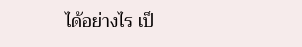ได้อย่างไร เป็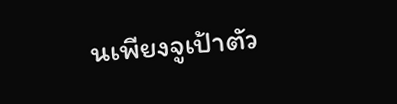นเพียงจูเป้าตัว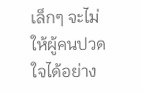เล็กๆ จะไม่ให้ผู้คนปวดใจได้อย่าง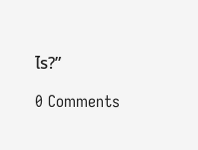ไร?”

0 Comments